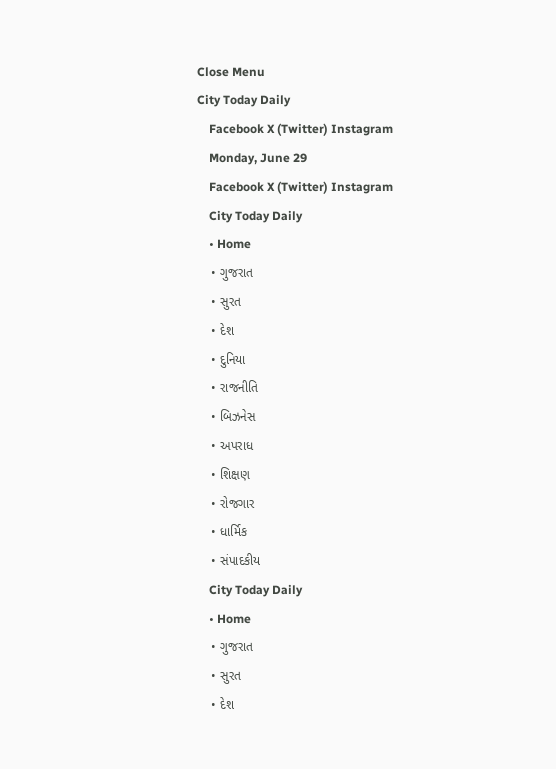Close Menu
City Today Daily
    Facebook X (Twitter) Instagram
    Monday, June 29
    Facebook X (Twitter) Instagram
    City Today Daily
    • Home
    • ગુજરાત
    • સુરત
    • દેશ
    • દુનિયા
    • રાજનીતિ
    • બિઝનેસ
    • અપરાધ
    • શિક્ષણ
    • રોજગાર
    • ધાર્મિક
    • સંપાદકીય
    City Today Daily
    • Home
    • ગુજરાત
    • સુરત
    • દેશ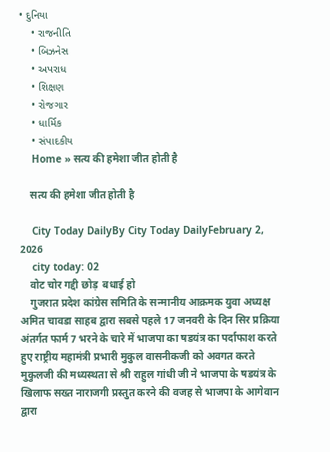• દુનિયા
    • રાજનીતિ
    • બિઝનેસ
    • અપરાધ
    • શિક્ષણ
    • રોજગાર
    • ધાર્મિક
    • સંપાદકીય
    Home » सत्य की हमेशा जीत होती है

    सत्य की हमेशा जीत होती है

    City Today DailyBy City Today DailyFebruary 2, 2026
    city today: 02
    वोट चोर गद्दी छोड़  बधाई हो
    गुजरात प्रदेश कांग्रेस समिति के सन्मानीय आक्रमक युवा अध्यक्ष अमित चावडा साहब द्वारा सबसे पहले 17 जनवरी के दिन सिर प्रक्रिया अंतर्गत फार्म 7 भरने के चारे में भाजपा का षडयंत्र का पर्दाफाश करते हुए राष्ट्रीय महामंत्री प्रभारी मुकुल वासनीकजी को अवगत करते  मुकुलजी की मध्यस्थता से श्री राहुल गांधी जी ने भाजपा के षडयंत्र के खिलाफ सख्त नाराजगी प्रस्तुत करने की वजह से भाजपा के आगेवान द्वारा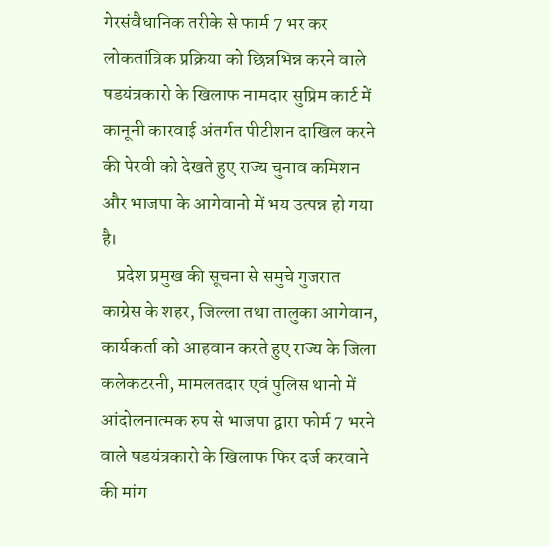गेरसंवैधानिक तरीके से फार्म 7 भर कर लोकतांत्रिक प्रक्रिया को छिन्नभिन्न करने वाले षडयंत्रकारो के खिलाफ नामदार सुप्रिम कार्ट में कानूनी कारवाई अंतर्गत पीटीशन दाखिल करने की पेरवी को देखते हुए राज्य चुनाव कमिशन और भाजपा के आगेवानो में भय उत्पन्न हो गया है।
    प्रदेश प्रमुख की सूचना से समुचे गुजरात काग्रेस के शहर, जिल्ला तथा तालुका आगेवान, कार्यकर्ता को आहवान करते हुए राज्य के जिला कलेकटरनी, मामलतदार एवं पुलिस थानो में आंदोलनात्मक रुप से भाजपा द्वारा फोर्म 7 भरने वाले षडयंत्रकारो के खिलाफ फिर दर्ज करवाने की मांग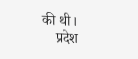की थी।
    प्रदेश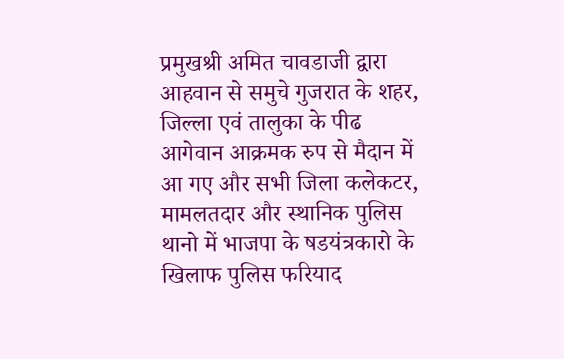प्रमुखश्री अमित चावडाजी द्वारा आहवान से समुचे गुजरात के शहर, जिल्ला एवं तालुका के पीढ आगेवान आक्रमक रुप से मैदान में आ गए और सभी जिला कलेकटर, मामलतदार और स्थानिक पुलिस थानो में भाजपा के षडयंत्रकारो के खिलाफ पुलिस फरियाद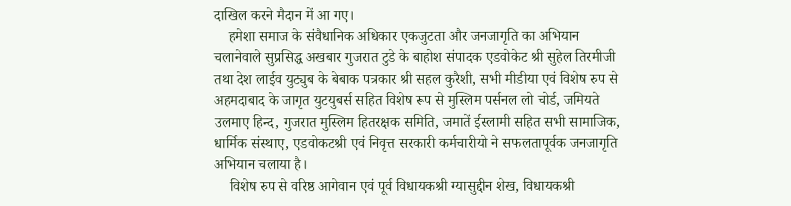दाखिल करने मैदान में आ गए।
    हमेशा समाज के संवैधानिक अधिकार एकजुटता और जनजागृति का अभियान चलानेवाले सुप्रसिद्ध अखबार गुजरात टुडे के बाहोश संपादक एडवोकेट श्री सुहेल तिरमीजी तथा देश लाईव युट्युब के बेबाक पत्रकार श्री सहल कुरैशी, सभी मीडीया एवं विशेष रुप से अहमदाबाद के जागृत युटयुबर्स सहित विशेष रूप से मुस्लिम पर्सनल लो चोर्ड, जमियते उलमाए हिन्द, गुजरात मुस्लिम हितरक्षक समिति, जमातें ईस्लामी सहित सभी सामाजिक, धार्मिक संस्थाए, एडवोकटश्री एवं निवृत्त सरकारी कर्मचारीयो ने सफलतापूर्वक जनजागृति अभियान चलाया है।
    विशेष रुप से वरिष्ठ आगेवान एवं पूर्व विधायकश्री ग्यासुद्दीन शेख, विधायकश्री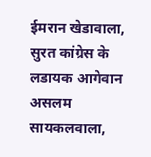ईमरान खेडावाला, सुरत कांग्रेस के लडायक आगेवान असलम सायकलवाला,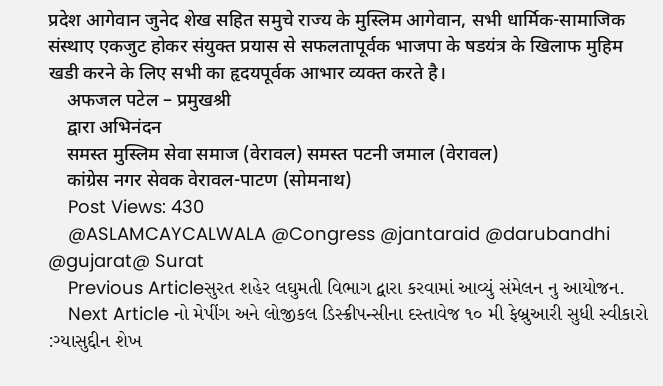प्रदेश आगेवान जुनेद शेख सहित समुचे राज्य के मुस्लिम आगेवान, सभी धार्मिक-सामाजिक संस्थाए एकजुट होकर संयुक्त प्रयास से सफलतापूर्वक भाजपा के षडयंत्र के खिलाफ मुहिम खडी करने के लिए सभी का हृदयपूर्वक आभार व्यक्त करते है।
    अफजल पटेल – प्रमुखश्री
    द्वारा अभिनंदन
    समस्त मुस्लिम सेवा समाज (वेरावल) समस्त पटनी जमाल (वेरावल)
    कांग्रेस नगर सेवक वेरावल-पाटण (सोमनाथ)
    Post Views: 430
    @ASLAMCAYCALWALA @Congress @jantaraid @darubandhi @gujarat@ Surat
    Previous Articleસુરત શહેર લઘુમતી વિભાગ દ્વારા કરવામાં આવ્યું સંમેલન નુ આયોજન.
    Next Article નો મેપીંગ અને લોજીકલ ડિસ્ક્રીપન્સીના દસ્તાવેજ ૧૦ મી ફેબ્રુઆરી સુધી સ્વીકારો :ગ્યાસુદ્દીન શેખ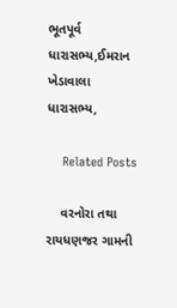ભૂતપૂર્વ ધારાસભ્ય,ઈમરાન ખેડાવાલા ધારાસભ્ય,

    Related Posts

    વરનોરા તથા રાયધણજર ગામની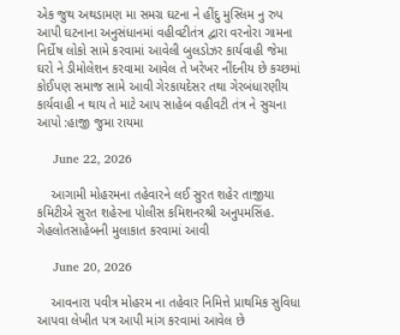એક જુથ અથડામણ મા સમગ્ર ઘટના ને હીંદુ મુસ્લિમ નુ રુપ આપી ઘટનાના અનુસંધાનમાં વહીવટીતંત્ર દ્વારા વરનોરા ગામના નિર્દોષ લોકો સામે કરવામાં આવેલી બુલડોઝર કાર્યવાહી જેમા ઘરો ને ડીમોલેશન કરવામા આવેલ તે ખરેખર નીંદનીય છે કચ્છમાં કોઈપણ સમાજ સામે આવી ગેરકાયદેસર તથા ગેરબંધારણીય કાર્યવાહી ન થાય તે માટે આપ સાહેબ વહીવટી તંત્ર ને સુચના આપો :હાજી જુમા રાયમા

    June 22, 2026

    આગામી મોહરમના તહેવારને લઈ સુરત શહેર તાજીયા કમિટીએ સુરત શહેરના પોલીસ કમિશનરશ્રી અનુપમસિંહ. ગેહલોતસાહેબની મુલાકાત કરવામાં આવી

    June 20, 2026

    આવનારા પવીત્ર મોહરમ ના તહેવાર નિમિત્તે પ્રાથમિક સુવિધા આપવા લેખીત પત્ર આપી માંગ કરવામાં આવેલ છે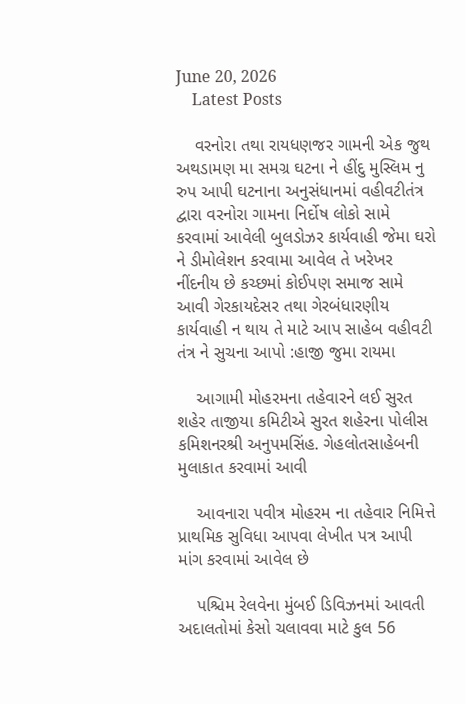June 20, 2026
    Latest Posts

    વરનોરા તથા રાયધણજર ગામની એક જુથ અથડામણ મા સમગ્ર ઘટના ને હીંદુ મુસ્લિમ નુ રુપ આપી ઘટનાના અનુસંધાનમાં વહીવટીતંત્ર દ્વારા વરનોરા ગામના નિર્દોષ લોકો સામે કરવામાં આવેલી બુલડોઝર કાર્યવાહી જેમા ઘરો ને ડીમોલેશન કરવામા આવેલ તે ખરેખર નીંદનીય છે કચ્છમાં કોઈપણ સમાજ સામે આવી ગેરકાયદેસર તથા ગેરબંધારણીય કાર્યવાહી ન થાય તે માટે આપ સાહેબ વહીવટી તંત્ર ને સુચના આપો :હાજી જુમા રાયમા

    આગામી મોહરમના તહેવારને લઈ સુરત શહેર તાજીયા કમિટીએ સુરત શહેરના પોલીસ કમિશનરશ્રી અનુપમસિંહ. ગેહલોતસાહેબની મુલાકાત કરવામાં આવી

    આવનારા પવીત્ર મોહરમ ના તહેવાર નિમિત્તે પ્રાથમિક સુવિધા આપવા લેખીત પત્ર આપી માંગ કરવામાં આવેલ છે

    પશ્ચિમ રેલવેના મુંબઈ ડિવિઝનમાં આવતી અદાલતોમાં કેસો ચલાવવા માટે કુલ 56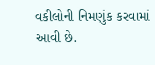વકીલોની નિમણુંક કરવામાં આવી છે.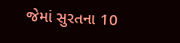જેમાં સુરતના 10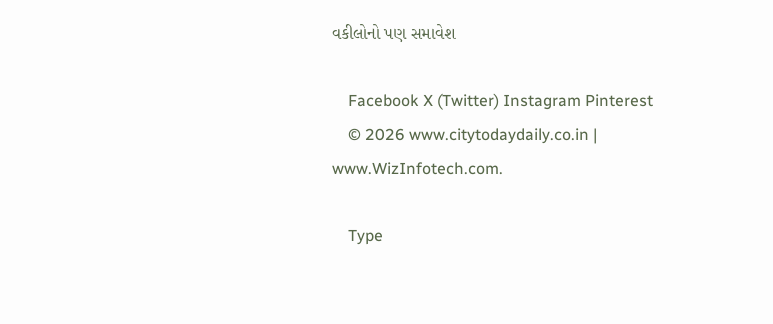વકીલોનો પણ સમાવેશ

    Facebook X (Twitter) Instagram Pinterest
    © 2026 www.citytodaydaily.co.in | www.WizInfotech.com.

    Type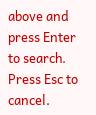above and press Enter to search. Press Esc to cancel.